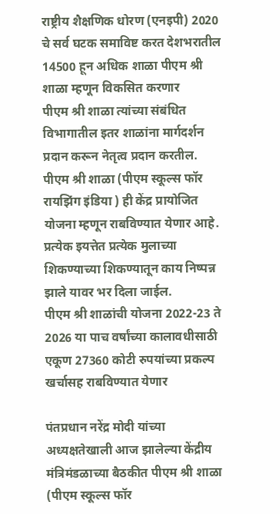राष्ट्रीय शैक्षणिक धोरण (एनइपी) 2020 चे सर्व घटक समाविष्ट करत देशभरातील 14500 हून अधिक शाळा पीएम श्री शाळा म्हणून विकसित करणार
पीएम श्री शाळा त्यांच्या संबंधित विभागातील इतर शाळांना मार्गदर्शन प्रदान करून नेतृत्व प्रदान करतील.
पीएम श्री शाळा (पीएम स्कूल्स फॉर रायझिंग इंडिया ) ही केंद्र प्रायोजित योजना म्हणून राबविण्यात येणार आहे.
प्रत्येक इयत्तेत प्रत्येक मुलाच्या शिकण्याच्या शिकण्यातून काय निष्पन्न झाले यावर भर दिला जाईल.
पीएम श्री शाळांची योजना 2022-23 ते 2026 या पाच वर्षांच्या कालावधीसाठी एकूण 27360 कोटी रुपयांच्या प्रकल्प खर्चासह राबविण्यात येणार

पंतप्रधान नरेंद्र मोदी यांच्या अध्यक्षतेखाली आज झालेल्या केंद्रीय मंत्रिमंडळाच्या बैठकीत पीएम श्री शाळा (पीएम स्कूल्स फॉर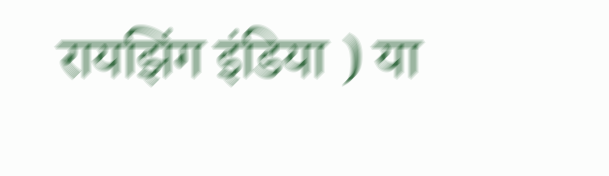रायझिंग इंडिया ) या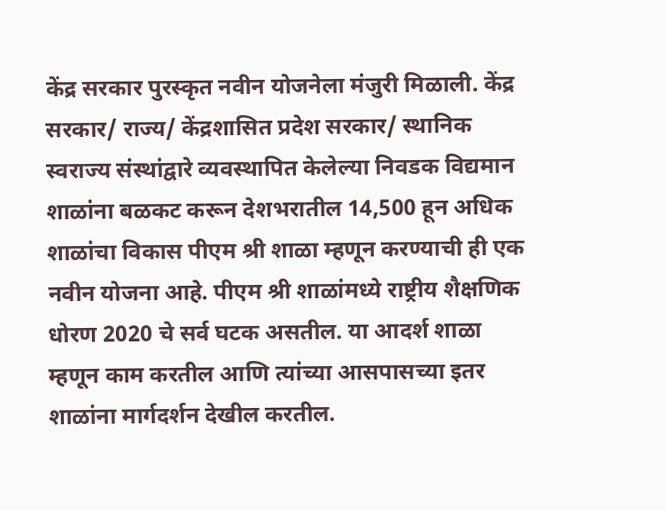केंद्र सरकार पुरस्कृत नवीन योजनेला मंजुरी मिळाली. केंद्र सरकार/ राज्य/ केंद्रशासित प्रदेश सरकार/ स्थानिक स्वराज्य संस्थांद्वारे व्यवस्थापित केलेल्या निवडक विद्यमान शाळांना बळकट करून देशभरातील 14,500 हून अधिक शाळांचा विकास पीएम श्री शाळा म्हणून करण्याची ही एक नवीन योजना आहे. पीएम श्री शाळांमध्ये राष्ट्रीय शैक्षणिक धोरण 2020 चे सर्व घटक असतील. या आदर्श शाळा म्हणून काम करतील आणि त्यांच्या आसपासच्या इतर शाळांना मार्गदर्शन देखील करतील.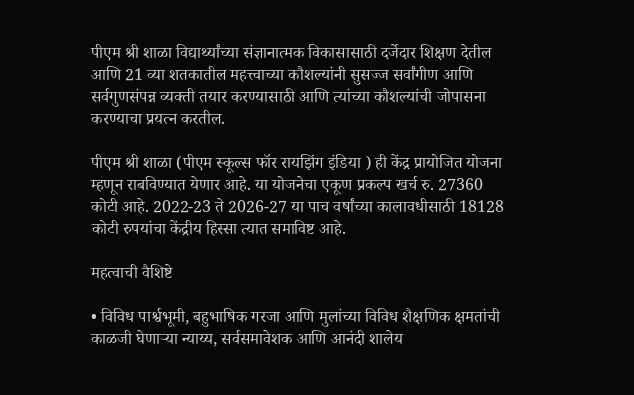पीएम श्री शाळा विद्यार्थ्यांच्या संज्ञानात्मक विकासासाठी दर्जेदार शिक्षण देतील आणि 21 व्या शतकातील महत्त्वाच्या कौशल्यांनी सुसज्ज सर्वांगीण आणि सर्वगुणसंपन्न व्यक्ती तयार करण्यासाठी आणि त्यांच्या कौशल्यांची जोपासना करण्याचा प्रयत्न करतील.

पीएम श्री शाळा (पीएम स्कूल्स फॉर रायझिंग इंडिया ) ही केंद्र प्रायोजित योजना म्हणून राबविण्यात येणार आहे. या योजनेचा एकूण प्रकल्प खर्च रु. 27360 कोटी आहे. 2022-23 ते 2026-27 या पाच वर्षांच्या कालावधीसाठी 18128 कोटी रुपयांचा केंद्रीय हिस्सा त्यात समाविष्ट आहे.

महत्वाची वैशिष्टे

• विविध पार्श्वभूमी, बहुभाषिक गरजा आणि मुलांच्या विविध शैक्षणिक क्षमतांची काळजी घेणार्‍या न्याय्य, सर्वसमावेशक आणि आनंदी शालेय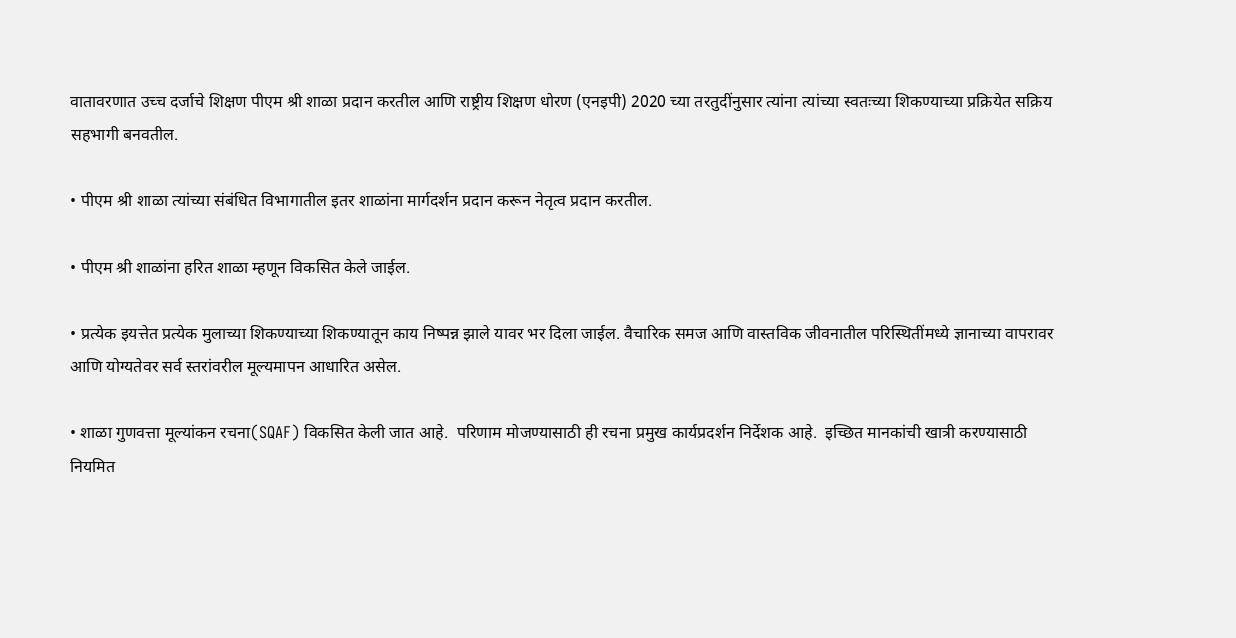वातावरणात उच्च दर्जाचे शिक्षण पीएम श्री शाळा प्रदान करतील आणि राष्ट्रीय शिक्षण धोरण (एनइपी) 2020 च्या तरतुदींनुसार त्यांना त्यांच्या स्वतःच्या शिकण्याच्या प्रक्रियेत सक्रिय सहभागी बनवतील.

• पीएम श्री शाळा त्यांच्या संबंधित विभागातील इतर शाळांना मार्गदर्शन प्रदान करून नेतृत्व प्रदान करतील.

• पीएम श्री शाळांना हरित शाळा म्हणून विकसित केले जाईल.

• प्रत्येक इयत्तेत प्रत्येक मुलाच्या शिकण्याच्या शिकण्यातून काय निष्पन्न झाले यावर भर दिला जाईल. वैचारिक समज आणि वास्तविक जीवनातील परिस्थितींमध्ये ज्ञानाच्या वापरावर आणि योग्यतेवर सर्व स्तरांवरील मूल्यमापन आधारित असेल.

• शाळा गुणवत्ता मूल्यांकन रचना(SQAF) विकसित केली जात आहे.  परिणाम मोजण्यासाठी ही रचना प्रमुख कार्यप्रदर्शन निर्देशक आहे.  इच्छित मानकांची खात्री करण्यासाठी नियमित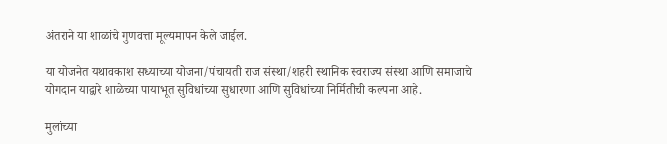अंतराने या शाळांचे गुणवत्ता मूल्यमापन केले जाईल.

या योजनेत यथावकाश सध्याच्या योजना/पंचायती राज संस्था/शहरी स्थानिक स्वराज्य संस्था आणि समाजाचे योगदान याद्वारे शाळेच्या पायाभूत सुविधांच्या सुधारणा आणि सुविधांच्या निर्मितीची कल्पना आहे.

मुलांच्या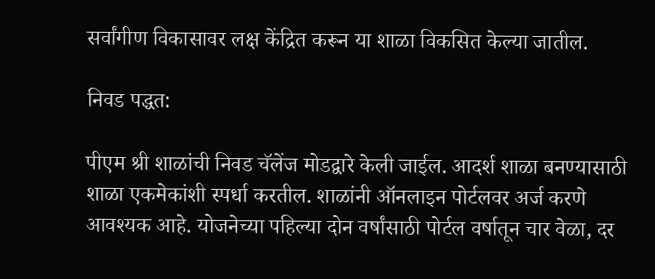सर्वांगीण विकासावर लक्ष केंद्रित करून या शाळा विकसित केल्या जातील.

निवड पद्धत:

पीएम श्री शाळांची निवड चॅलेंज मोडद्वारे केली जाईल. आदर्श शाळा बनण्यासाठी शाळा एकमेकांशी स्पर्धा करतील. शाळांनी ऑनलाइन पोर्टलवर अर्ज करणे आवश्यक आहे. योजनेच्या पहिल्या दोन वर्षांसाठी पोर्टल वर्षातून चार वेळा, दर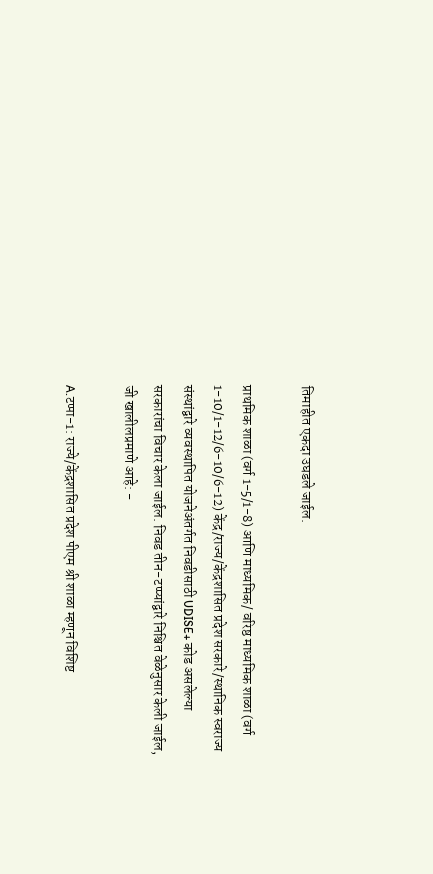तिमाहीत एकदा उघडले जाईल.

प्राथमिक शाळा (वर्ग 1-5/1-8) आणि माध्यमिक/ वरिष्ठ माध्यमिक शाळा (वर्ग 1-10/1-12/6-10/6-12) केंद्र/राज्य/केंद्रशासित प्रदेश सरकारे/स्थानिक स्वराज्य संस्थांद्वारे व्यवस्थापित योजनेअंतर्गत निवडीसाठी UDISE+ कोड असलेल्या सरकारांचा विचार केला जाईल. निवड तीन-टप्प्यांद्वारे निश्चित वेळेनुसार केली जाईल, जी खालीलप्रमाणे आहे: -

A.टप्पा-1: राज्ये/केंद्रशासित प्रदेश पीएम श्री शाळा म्हणून विशिष्ट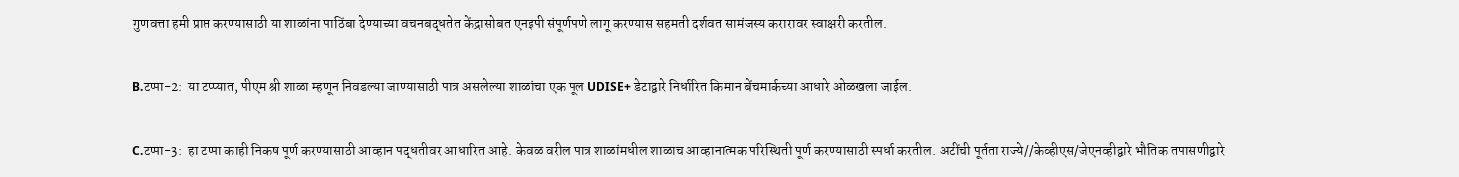गुणवत्ता हमी प्राप्त करण्यासाठी या शाळांना पाठिंबा देण्याच्या वचनबद्धतेत केंद्रासोबत एनइपी संपूर्णपणे लागू करण्यास सहमती दर्शवत सामंजस्य करारावर स्वाक्षरी करतील.

B.टप्पा-2:  या टप्प्यात, पीएम श्री शाळा म्हणून निवडल्या जाण्यासाठी पात्र असलेल्या शाळांचा एक पूल UDISE+ डेटाद्वारे निर्धारित किमान बेंचमार्कच्या आधारे ओळखला जाईल.

C.टप्पा-3:  हा टप्पा काही निकष पूर्ण करण्यासाठी आव्हान पद्धतीवर आधारित आहे. केवळ वरील पात्र शाळांमधील शाळाच आव्हानात्मक परिस्थिती पूर्ण करण्यासाठी स्पर्धा करतील. अटींची पूर्तता राज्ये//केव्हीएस/जेएनव्हीद्वारे भौतिक तपासणीद्वारे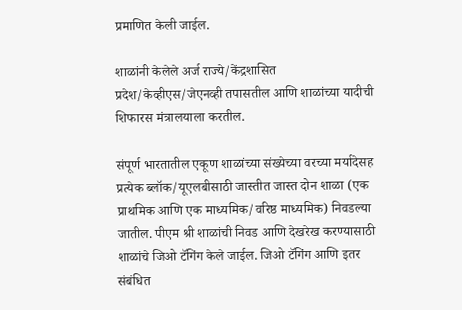प्रमाणित केली जाईल.

शाळांनी केलेले अर्ज राज्ये/केंद्रशासित प्रदेश/केव्हीएस/जेएनव्ही तपासतील आणि शाळांच्या यादीची शिफारस मंत्रालयाला करतील.

संपूर्ण भारतातील एकूण शाळांच्या संख्येच्या वरच्या मर्यादेसह प्रत्येक ब्लॉक/यूएलबीसाठी जास्तीत जास्त दोन शाळा (एक प्राथमिक आणि एक माध्यमिक/वरिष्ठ माध्यमिक) निवडल्या जातील. पीएम श्री शाळांची निवड आणि देखरेख करण्यासाठी शाळांचे जिओ टॅगिंग केले जाईल. जिओ टॅगिंग आणि इतर संबंधित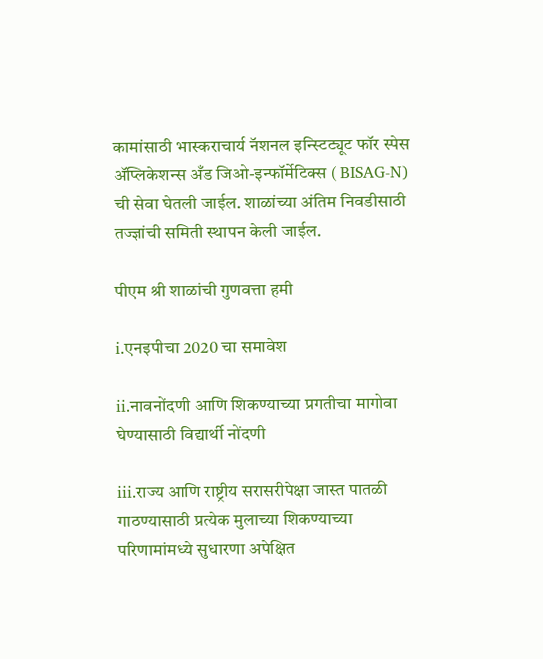कामांसाठी भास्कराचार्य नॅशनल इन्स्टिट्यूट फॉर स्पेस ॲप्लिकेशन्स अँड जिओ-इन्फॉर्मेटिक्स ( BISAG-N) ची सेवा घेतली जाईल. शाळांच्या अंतिम निवडीसाठी तज्ज्ञांची समिती स्थापन केली जाईल.

पीएम श्री शाळांची गुणवत्ता हमी

i.एनइपीचा 2020 चा समावेश

ii.नावनोंदणी आणि शिकण्याच्या प्रगतीचा मागोवा घेण्यासाठी विद्यार्थी नोंदणी

iii.राज्य आणि राष्ट्रीय सरासरीपेक्षा जास्त पातळी गाठण्यासाठी प्रत्येक मुलाच्या शिकण्याच्या परिणामांमध्ये सुधारणा अपेक्षित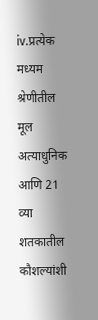iv.प्रत्येक मध्यम श्रेणीतील मूल अत्याधुनिक आणि 21 व्या शतकातील कौशल्यांशी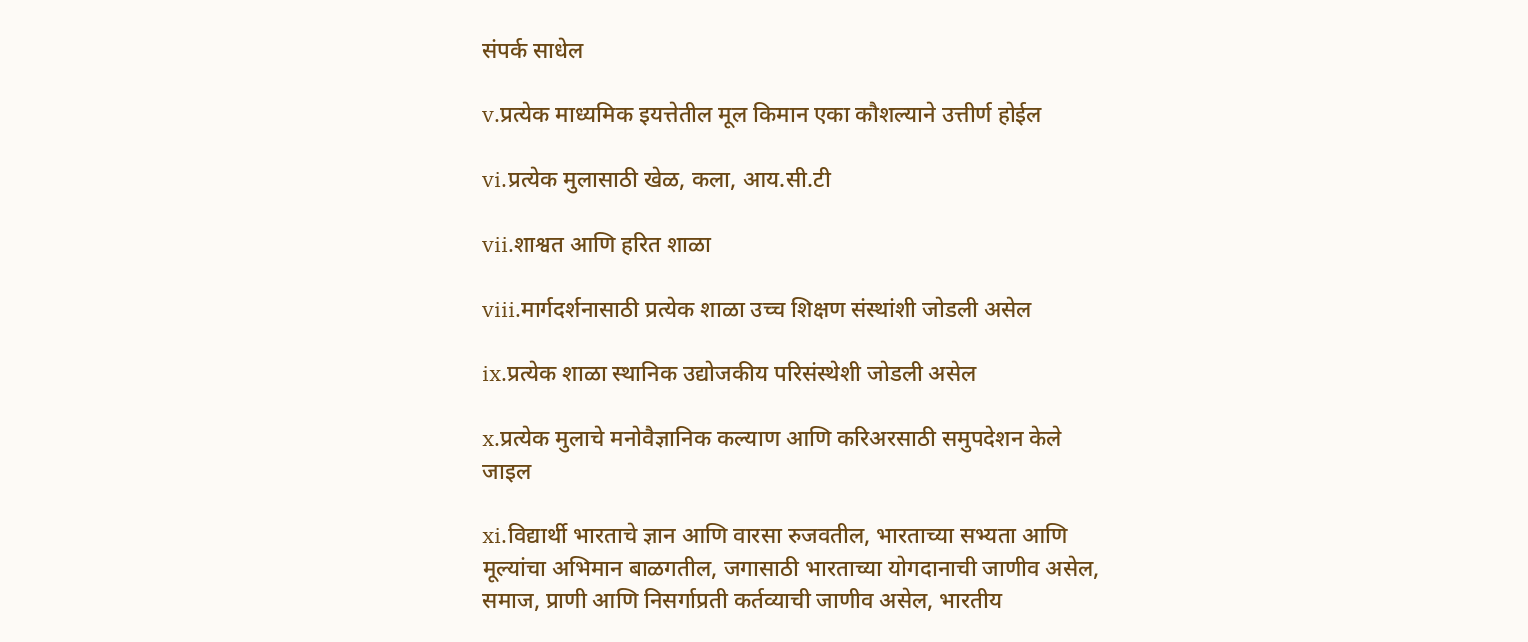संपर्क साधेल

v.प्रत्येक माध्यमिक इयत्तेतील मूल किमान एका कौशल्याने उत्तीर्ण होईल

vi.प्रत्येक मुलासाठी खेळ, कला, आय.सी.टी

vii.शाश्वत आणि हरित शाळा

viii.मार्गदर्शनासाठी प्रत्येक शाळा उच्च शिक्षण संस्थांशी जोडली असेल

ix.प्रत्येक शाळा स्थानिक उद्योजकीय परिसंस्थेशी जोडली असेल

x.प्रत्येक मुलाचे मनोवैज्ञानिक कल्याण आणि करिअरसाठी समुपदेशन केले जाइल

xi.विद्यार्थी भारताचे ज्ञान आणि वारसा रुजवतील, भारताच्या सभ्यता आणि मूल्यांचा अभिमान बाळगतील, जगासाठी भारताच्या योगदानाची जाणीव असेल, समाज, प्राणी आणि निसर्गाप्रती कर्तव्याची जाणीव असेल, भारतीय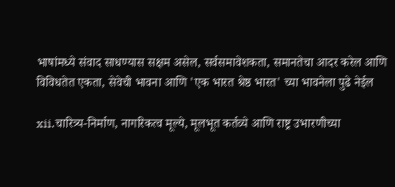भाषांमध्ये संवाद साधण्यास सक्षम असेल, सर्वसमावेशकता, समानतेचा आदर करेल आणि विविधतेत एकता, सेवेची भावना आणि 'एक भारत श्रेष्ठ भारत' च्या भावनेला पुढे नेईल

xii.चारित्र्य-निर्माण, नागरिकत्व मूल्ये, मूलभूत कर्तव्ये आणि राष्ट्र उभारणीच्या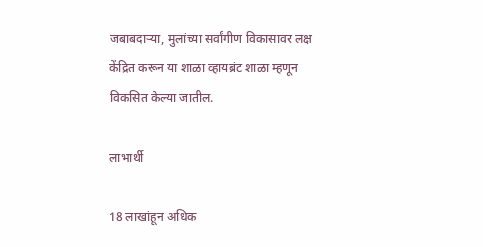जबाबदाऱ्या, मुलांच्या सर्वांगीण विकासावर लक्ष केंद्रित करून या शाळा व्हायब्रंट शाळा म्हणून विकसित केल्या जातील.

लाभार्थी

18 लाखांहून अधिक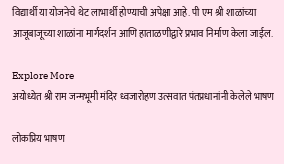विद्यार्थी या योजनेचे थेट लाभार्थी होण्याची अपेक्षा आहे. पी एम श्री शाळांच्या आजूबाजूच्या शाळांना मार्गदर्शन आणि हाताळणीद्वारे प्रभाव निर्माण केला जाईल.

Explore More
अयोध्येत श्री राम जन्मभूमी मंदिर ध्वजारोहण उत्सवात पंतप्रधानांनी केलेले भाषण

लोकप्रिय भाषण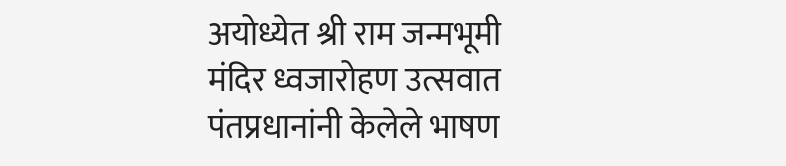अयोध्येत श्री राम जन्मभूमी मंदिर ध्वजारोहण उत्सवात पंतप्रधानांनी केलेले भाषण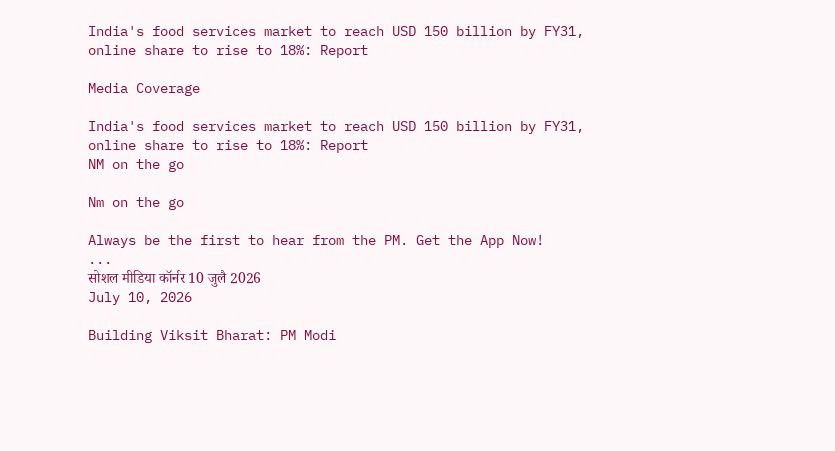India's food services market to reach USD 150 billion by FY31, online share to rise to 18%: Report

Media Coverage

India's food services market to reach USD 150 billion by FY31, online share to rise to 18%: Report
NM on the go

Nm on the go

Always be the first to hear from the PM. Get the App Now!
...
सोशल मीडिया कॉर्नर 10 जुलै 2026
July 10, 2026

Building Viksit Bharat: PM Modi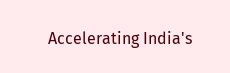Accelerating India's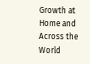Growth at Home and Across the World